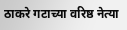ठाकरे गटाच्या वरिष्ठ नेत्या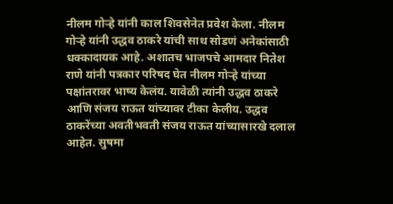नीलम गोऱ्हे यांनी काल शिवसेनेत प्रवेश केला. नीलम गोऱ्हे यांनी उद्धव ठाकरे यांची साथ सोडणं अनेकांसाठी धक्कादायक आहे. अशातच भाजपचे आमदार नितेश राणे यांनी पत्रकार परिषद घेत नीलम गोऱ्हे यांच्या पक्षांतरावर भाष्य केलंय. यावेळी त्यांनी उद्धव ठाकरे आणि संजय राऊत यांच्यावर टीका केलीय. उद्धव ठाकरेंच्या अवतीभवती संजय राऊत यांच्यासारखे दलाल आहेत. सुषमा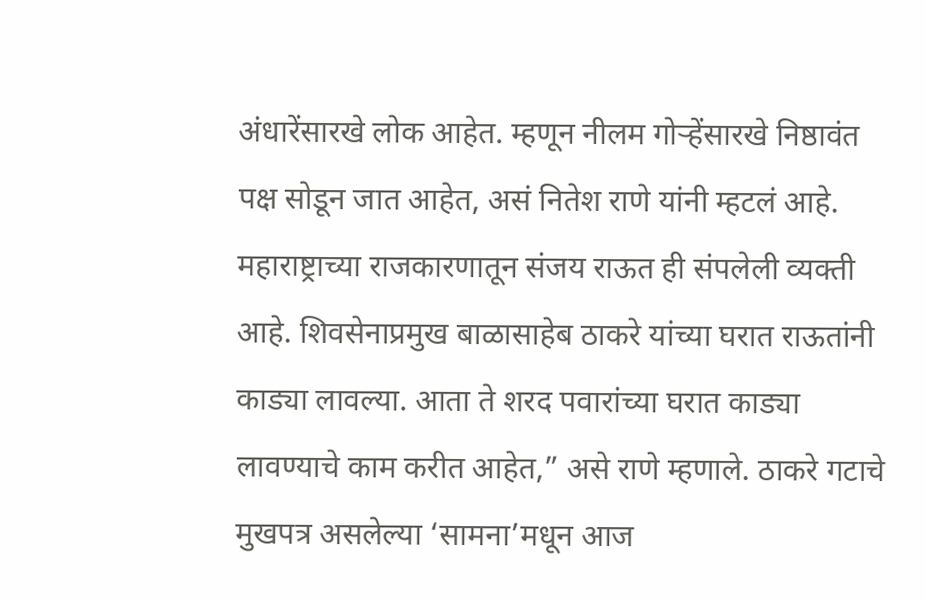अंधारेंसारखे लोक आहेत. म्हणून नीलम गोऱ्हेंसारखे निष्ठावंत पक्ष सोडून जात आहेत, असं नितेश राणे यांनी म्हटलं आहे.
महाराष्ट्राच्या राजकारणातून संजय राऊत ही संपलेली व्यक्ती आहे. शिवसेनाप्रमुख बाळासाहेब ठाकरे यांच्या घरात राऊतांनी काड्या लावल्या. आता ते शरद पवारांच्या घरात काड्या लावण्याचे काम करीत आहेत,” असे राणे म्हणाले. ठाकरे गटाचे मुखपत्र असलेल्या ‘सामना’मधून आज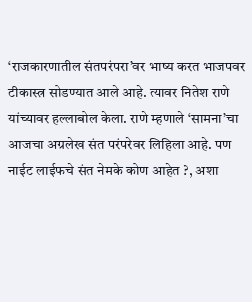‘राजकारणातील संतपरंपरा’वर भाष्य करत भाजपवर टीकास्त्र सोडण्यात आले आहे. त्यावर नितेश राणे यांच्यावर हल्लाबोल केला. राणे म्हणाले ‘सामना’चा आजचा अग्रलेख संत परंपरेवर लिहिला आहे. पण नाईट लाईफचे संत नेमके कोण आहेत ?, अशा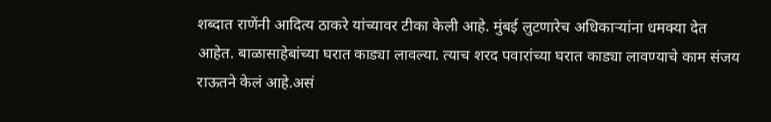शब्दात राणेंनी आदित्य ठाकरे यांच्यावर टीका केली आहे. मुंबई लुटणारेच अधिकाऱ्यांना धमक्या देत आहेत. बाळासाहेबांच्या घरात काड्या लावल्या. त्याच शरद पवारांच्या घरात काड्या लावण्याचे काम संजय राऊतने केलं आहे.असं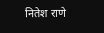नितेश राणे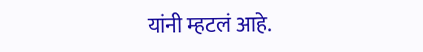यांनी म्हटलं आहे.